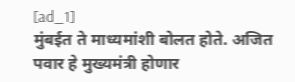[ad_1]
मुंबईत ते माध्यमांशी बोलत होते. अजित पवार हे मुख्यमंत्री होणार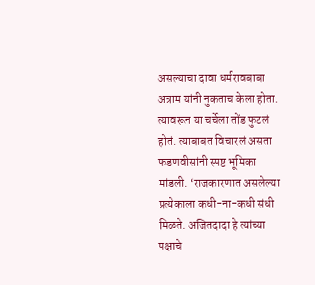असल्याचा दावा धर्मरावबाबा अत्राम यांनी नुकताच केला होता. त्यावरून या चर्चेला तोंड फुटलं होतं. त्याबाबत विचारलं असता फडणवीसांनी स्पष्ट भूमिका मांडली. ‘राजकारणात असलेल्या प्रत्येकाला कधी-ना-कधी संधी मिळते. अजितदादा हे त्यांच्या पक्षाचे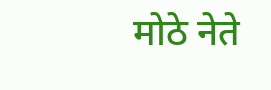मोठे नेते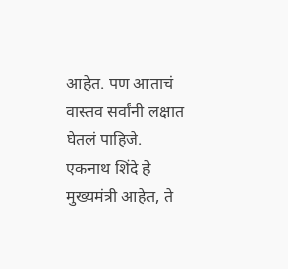आहेत. पण आताचं वास्तव सर्वांनी लक्षात घेतलं पाहिजे. एकनाथ शिंदे हे मुख्यमंत्री आहेत, ते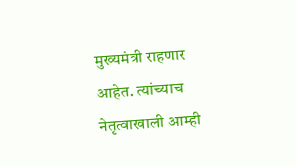मुख्यमंत्री राहणार आहेत. त्यांच्याच नेतृत्वाखाली आम्ही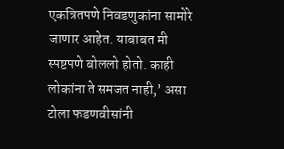एकत्रितपणे निवडणुकांना सामोरे जाणार आहेत. याबाबत मी स्पष्टपणे बोललो होतो. काही लोकांना ते समजत नाही,’ असा टोला फडणवीसांनी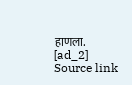हाणला.
[ad_2]
Source link